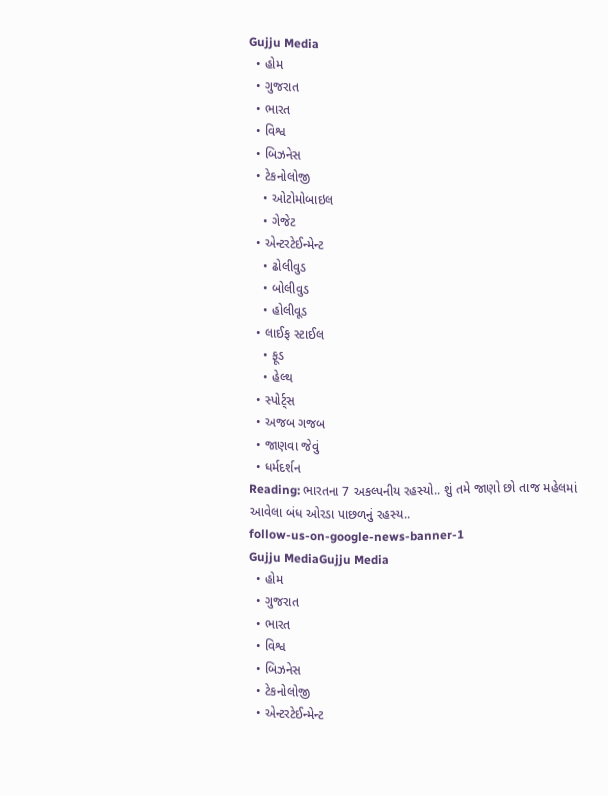Gujju Media
  • હોમ
  • ગુજરાત
  • ભારત
  • વિશ્વ
  • બિઝનેસ
  • ટેકનોલોજી
    • ઓટોમોબાઇલ
    • ગેજેટ
  • એન્ટરટેઈન્મેન્ટ
    • ઢોલીવુડ
    • બોલીવુડ
    • હોલીવૂડ
  • લાઈફ સ્ટાઈલ
    • ફૂડ
    • હેલ્થ
  • સ્પોર્ટ્સ
  • અજબ ગજબ
  • જાણવા જેવું
  • ધર્મદર્શન
Reading: ભારતના 7 અકલ્પનીય રહસ્યો.. શું તમે જાણો છો તાજ મહેલમાં આવેલા બંધ ઓરડા પાછળનું રહસ્ય..
follow-us-on-google-news-banner-1
Gujju MediaGujju Media
  • હોમ
  • ગુજરાત
  • ભારત
  • વિશ્વ
  • બિઝનેસ
  • ટેકનોલોજી
  • એન્ટરટેઈન્મેન્ટ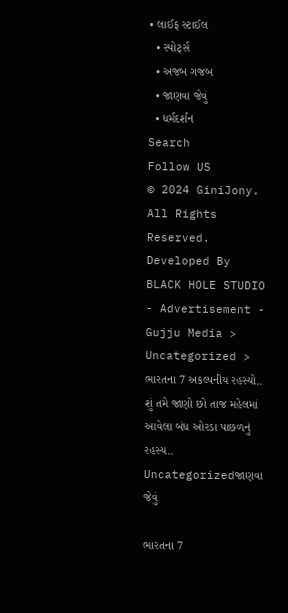• લાઈફ સ્ટાઈલ
  • સ્પોર્ટ્સ
  • અજબ ગજબ
  • જાણવા જેવું
  • ધર્મદર્શન
Search
Follow US
© 2024 GiniJony. All Rights Reserved. Developed By BLACK HOLE STUDIO
- Advertisement -
Gujju Media > Uncategorized > ભારતના 7 અકલ્પનીય રહસ્યો.. શું તમે જાણો છો તાજ મહેલમાં આવેલા બંધ ઓરડા પાછળનું રહસ્ય..
Uncategorizedજાણવા જેવું

ભારતના 7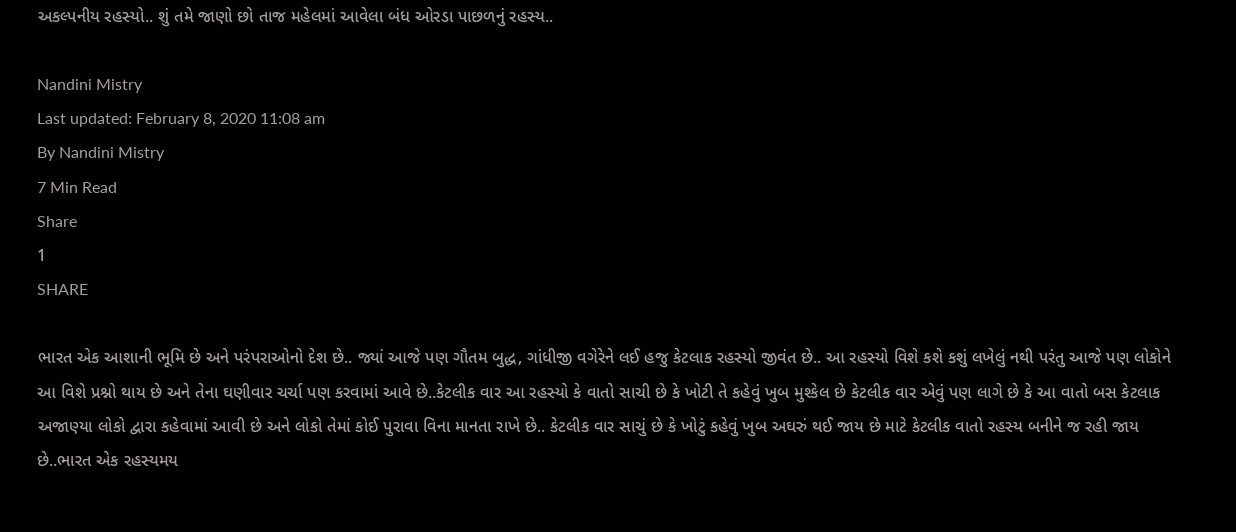અકલ્પનીય રહસ્યો.. શું તમે જાણો છો તાજ મહેલમાં આવેલા બંધ ઓરડા પાછળનું રહસ્ય..

Nandini Mistry
Last updated: February 8, 2020 11:08 am
By Nandini Mistry
7 Min Read
Share
1
SHARE

ભારત એક આશાની ભૂમિ છે અને પરંપરાઓનો દેશ છે.. જ્યાં આજે પણ ગૌતમ બુદ્ધ, ગાંધીજી વગેરેને લઈ હજુ કેટલાક રહસ્યો જીવંત છે.. આ રહસ્યો વિશે કશે કશું લખેલું નથી પરંતુ આજે પણ લોકોને આ વિશે પ્રશ્નો થાય છે અને તેના ઘણીવાર ચર્ચા પણ કરવામાં આવે છે..કેટલીક વાર આ રહસ્યો કે વાતો સાચી છે કે ખોટી તે કહેવું ખુબ મુશ્કેલ છે કેટલીક વાર એવું પણ લાગે છે કે આ વાતો બસ કેટલાક અજાણ્યા લોકો દ્વારા કહેવામાં આવી છે અને લોકો તેમાં કોઈ પુરાવા વિના માનતા રાખે છે.. કેટલીક વાર સાચું છે કે ખોટું કહેવું ખુબ અઘરું થઈ જાય છે માટે કેટલીક વાતો રહસ્ય બનીને જ રહી જાય છે..ભારત એક રહસ્યમય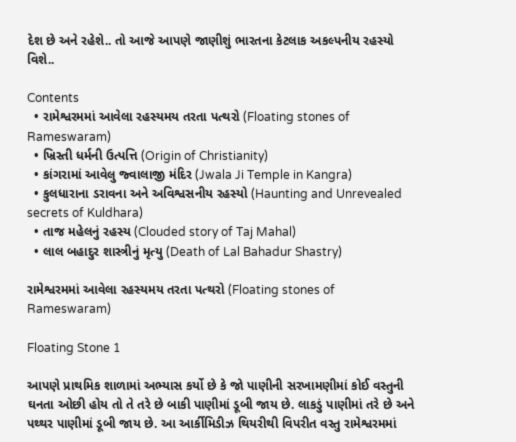દેશ છે અને રહેશે.. તો આજે આપણે જાણીશું ભારતના કેટલાક અકલ્પનીય રહસ્યો વિશે..

Contents
  • રામેશ્વરમમાં આવેલા રહસ્યમય તરતા પત્થરો (Floating stones of Rameswaram)
  • ખ્રિસ્તી ધર્મની ઉત્પત્તિ (Origin of Christianity)
  • કાંગરામાં આવેલુ જ્વાલાજી મંદિર (Jwala Ji Temple in Kangra)
  • કુલધારાના ડરાવના અને અવિશ્વસનીય રહસ્યો (Haunting and Unrevealed secrets of Kuldhara)
  • તાજ મહેલનું રહસ્ય (Clouded story of Taj Mahal)
  • લાલ બહાદુર શાસ્ત્રીનું મૃત્યુ (Death of Lal Bahadur Shastry)

રામેશ્વરમમાં આવેલા રહસ્યમય તરતા પત્થરો (Floating stones of Rameswaram)

Floating Stone 1

આપણે પ્રાથમિક શાળામાં અભ્યાસ કર્યો છે કે જો પાણીની સરખામણીમાં કોઈ વસ્તુની ઘનતા ઓછી હોય તો તે તરે છે બાકી પાણીમાં ડૂબી જાય છે. લાકડું પાણીમાં તરે છે અને પથ્થર પાણીમાં ડૂબી જાય છે. આ આર્કીમિડીઝ થિયરીથી વિપરીત વસ્તુ રામેશ્વરમમાં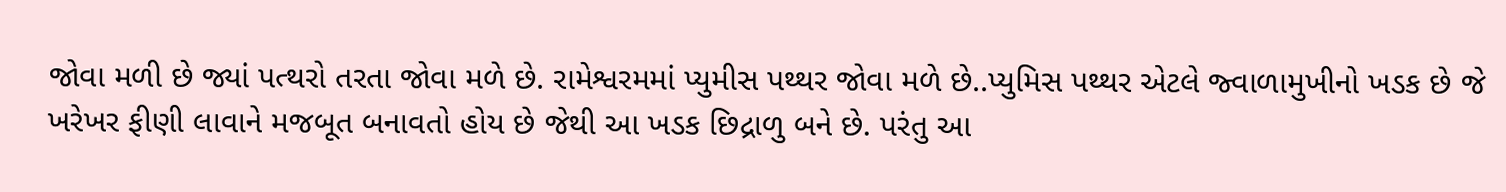જોવા મળી છે જ્યાં પત્થરો તરતા જોવા મળે છે. રામેશ્વરમમાં પ્યુમીસ પથ્થર જોવા મળે છે..પ્યુમિસ પથ્થર એટલે જ્વાળામુખીનો ખડક છે જે ખરેખર ફીણી લાવાને મજબૂત બનાવતો હોય છે જેથી આ ખડક છિદ્રાળુ બને છે. પરંતુ આ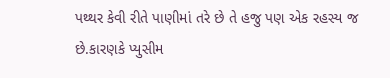પથ્થર કેવી રીતે પાણીમાં તરે છે તે હજુ પણ એક રહસ્ય જ છે.કારણકે પ્યુસીમ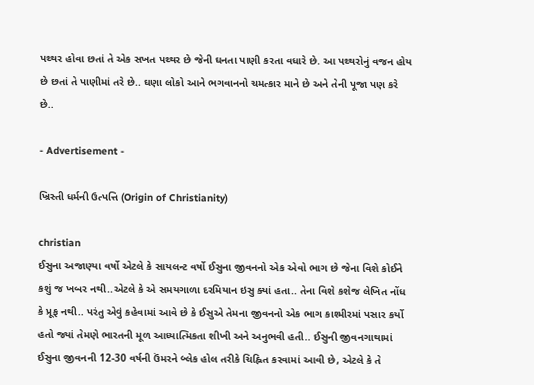પથ્થર હોવા છતાં તે એક સખત પથ્થર છે જેની ઘનતા પાણી કરતા વધારે છે. આ પથ્થરોનું વજન હોય છે છતાં તે પાણીમાં તરે છે.. ઘણા લોકો આને ભગવાનનો ચમત્કાર માને છે અને તેની પૂજા પણ કરે છે..

- Advertisement -

ખ્રિસ્તી ધર્મની ઉત્પત્તિ (Origin of Christianity)

christian
ઈસુના અજાણ્યા વર્ષો એટલે કે સાયલન્ટ વર્ષો ઈસુના જીવનનો એક એવો ભાગ છે જેના વિશે કોઈને કશું જ ખબર નથી..એટલે કે એ સમયગાળા દરમિયાન ઇસુ ક્યાં હતા.. તેના વિશે કશેજ લેખિત નોંધ કે પ્રૂફ નથી.. પરંતુ એવું કહેવામાં આવે છે કે ઈસુએ તેમના જીવનનો એક ભાગ કાશ્મીરમાં પસાર કર્યો હતો જ્યાં તેમણે ભારતની મૂળ આધ્યાત્મિકતા શીખી અને અનુભવી હતી.. ઈસુની જીવનગાથામાં ઈસુના જીવનની 12-30 વર્ષની ઉંમરને બ્લેક હોલ તરીકે ચિહ્નિત કરવામાં આવી છે, એટલે કે તે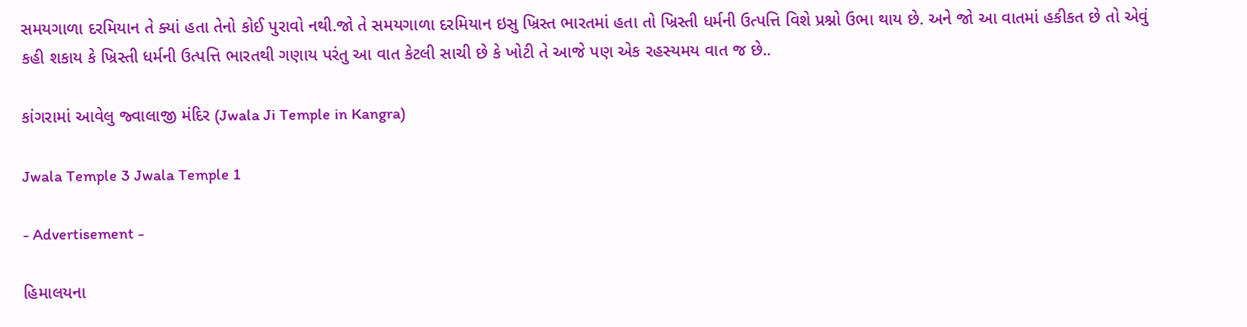સમયગાળા દરમિયાન તે ક્યાં હતા તેનો કોઈ પુરાવો નથી.જો તે સમયગાળા દરમિયાન ઇસુ ખ્રિસ્ત ભારતમાં હતા તો ખ્રિસ્તી ધર્મની ઉત્પત્તિ વિશે પ્રશ્નો ઉભા થાય છે. અને જો આ વાતમાં હકીકત છે તો એવું કહી શકાય કે ખ્રિસ્તી ધર્મની ઉત્પત્તિ ભારતથી ગણાય પરંતુ આ વાત કેટલી સાચી છે કે ખોટી તે આજે પણ એક રહસ્યમય વાત જ છે..

કાંગરામાં આવેલુ જ્વાલાજી મંદિર (Jwala Ji Temple in Kangra)

Jwala Temple 3 Jwala Temple 1

- Advertisement -

હિમાલયના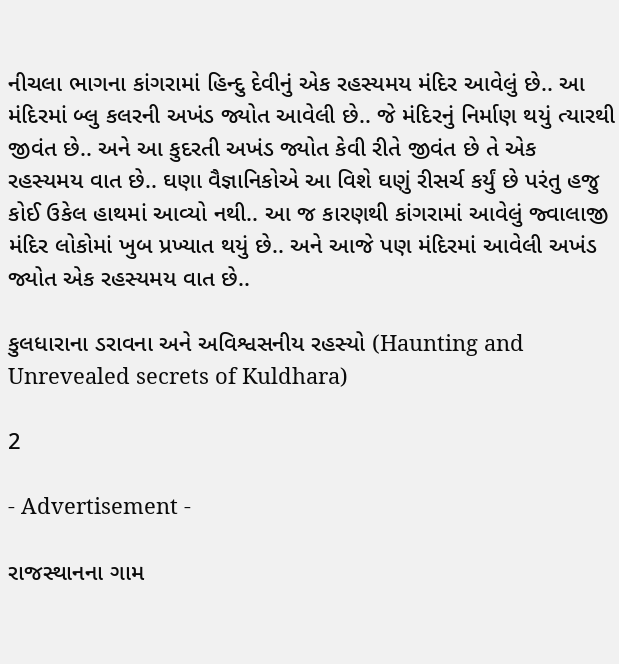નીચલા ભાગના કાંગરામાં હિન્દુ દેવીનું એક રહસ્યમય મંદિર આવેલું છે.. આ મંદિરમાં બ્લુ કલરની અખંડ જ્યોત આવેલી છે.. જે મંદિરનું નિર્માણ થયું ત્યારથી જીવંત છે.. અને આ કુદરતી અખંડ જ્યોત કેવી રીતે જીવંત છે તે એક રહસ્યમય વાત છે.. ઘણા વૈજ્ઞાનિકોએ આ વિશે ઘણું રીસર્ચ કર્યું છે પરંતુ હજુ કોઈ ઉકેલ હાથમાં આવ્યો નથી.. આ જ કારણથી કાંગરામાં આવેલું જ્વાલાજી મંદિર લોકોમાં ખુબ પ્રખ્યાત થયું છે.. અને આજે પણ મંદિરમાં આવેલી અખંડ જ્યોત એક રહસ્યમય વાત છે..

કુલધારાના ડરાવના અને અવિશ્વસનીય રહસ્યો (Haunting and Unrevealed secrets of Kuldhara)

2

- Advertisement -

રાજસ્થાનના ગામ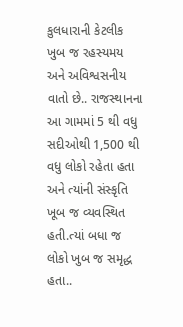કુલધારાની કેટલીક ખુબ જ રહસ્યમય અને અવિશ્વસનીય વાતો છે.. રાજસ્થાનના આ ગામમાં 5 થી વધુ સદીઓથી 1,500 થી વધુ લોકો રહેતા હતા અને ત્યાંની સંસ્કૃતિ ખૂબ જ વ્યવસ્થિત હતી.ત્યાં બધા જ લોકો ખુબ જ સમૃદ્ધ હતા..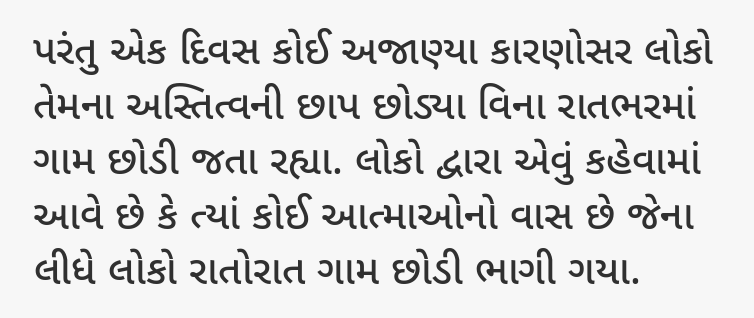પરંતુ એક દિવસ કોઈ અજાણ્યા કારણોસર લોકો તેમના અસ્તિત્વની છાપ છોડ્યા વિના રાતભરમાં ગામ છોડી જતા રહ્યા. લોકો દ્વારા એવું કહેવામાં આવે છે કે ત્યાં કોઈ આત્માઓનો વાસ છે જેના લીધે લોકો રાતોરાત ગામ છોડી ભાગી ગયા.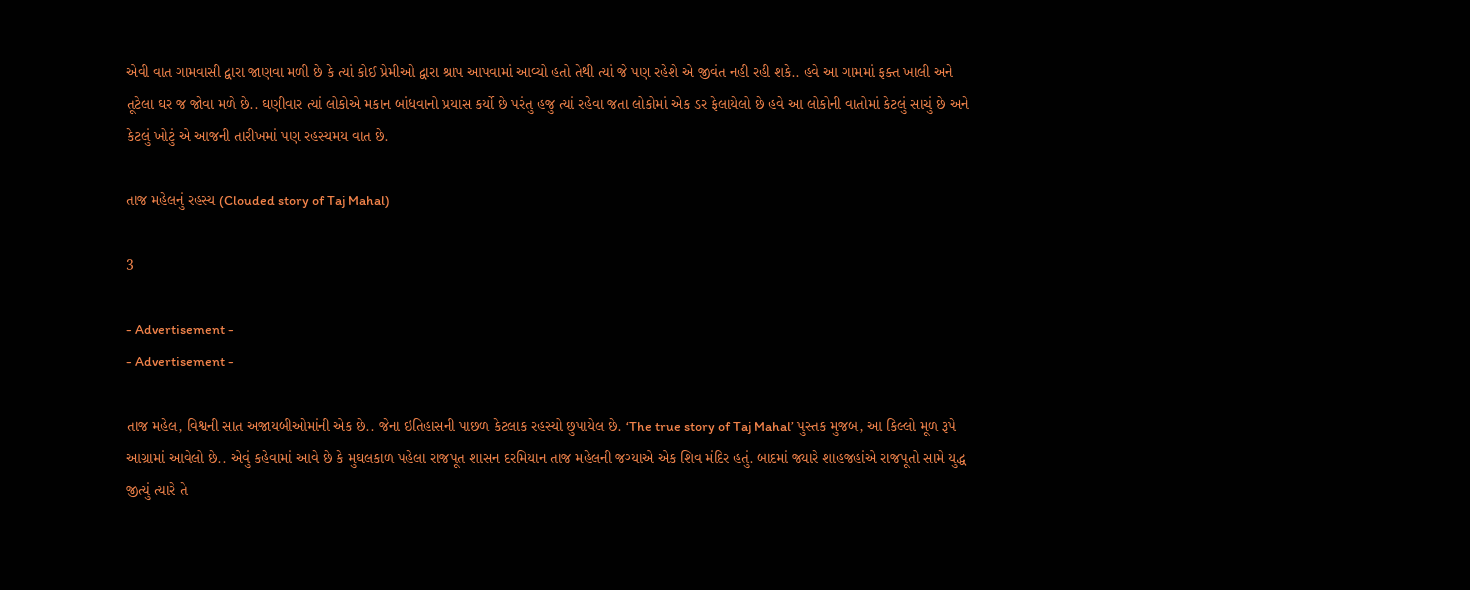એવી વાત ગામવાસી દ્વારા જાણવા મળી છે કે ત્યાં કોઈ પ્રેમીઓ દ્વારા શ્રાપ આપવામાં આવ્યો હતો તેથી ત્યાં જે પણ રહેશે એ જીવંત નહી રહી શકે.. હવે આ ગામમાં ફક્ત ખાલી અને તૂટેલા ઘર જ જોવા મળે છે.. ઘણીવાર ત્યાં લોકોએ મકાન બાંધવાનો પ્રયાસ કર્યો છે પરંતુ હજુ ત્યાં રહેવા જતા લોકોમાં એક ડર ફેલાયેલો છે હવે આ લોકોની વાતોમાં કેટલું સાચું છે અને કેટલું ખોટું એ આજની તારીખમાં પણ રહસ્યમય વાત છે.

તાજ મહેલનું રહસ્ય (Clouded story of Taj Mahal)

3

- Advertisement -
- Advertisement -

તાજ મહેલ, વિશ્વની સાત અજાયબીઓમાંની એક છે.. જેના ઇતિહાસની પાછળ કેટલાક રહસ્યો છુપાયેલ છે. ‘The true story of Taj Mahal’ પુસ્તક મુજબ, આ કિલ્લો મૂળ રૂપે આગ્રામાં આવેલો છે.. એવું કહેવામાં આવે છે કે મુઘલકાળ પહેલા રાજપૂત શાસન દરમિયાન તાજ મહેલની જગ્યાએ એક શિવ મંદિર હતું. બાદમાં જ્યારે શાહજહાંએ રાજપૂતો સામે યુદ્ધ જીત્યું ત્યારે તે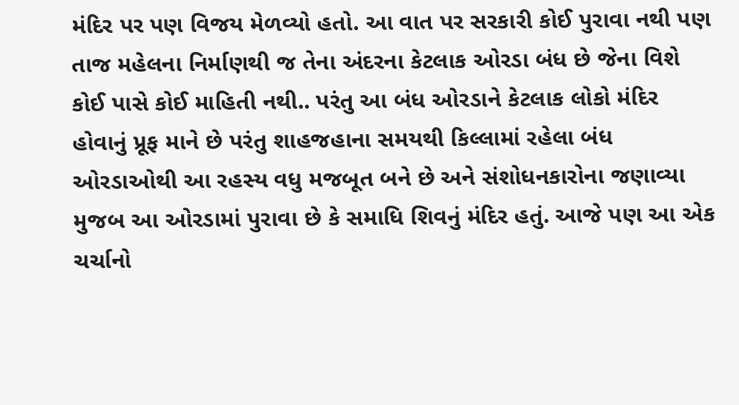મંદિર પર પણ વિજય મેળવ્યો હતો. આ વાત પર સરકારી કોઈ પુરાવા નથી પણ તાજ મહેલના નિર્માણથી જ તેના અંદરના કેટલાક ઓરડા બંધ છે જેના વિશે કોઈ પાસે કોઈ માહિતી નથી.. પરંતુ આ બંધ ઓરડાને કેટલાક લોકો મંદિર હોવાનું પ્રૂફ માને છે પરંતુ શાહજહાના સમયથી કિલ્લામાં રહેલા બંધ ઓરડાઓથી આ રહસ્ય વધુ મજબૂત બને છે અને સંશોધનકારોના જણાવ્યા મુજબ આ ઓરડામાં પુરાવા છે કે સમાધિ શિવનું મંદિર હતું. આજે પણ આ એક ચર્ચાનો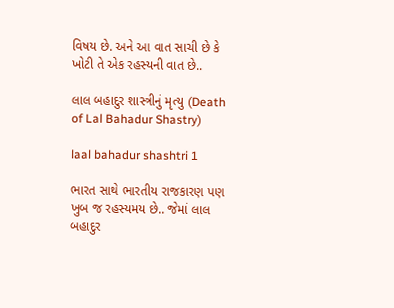વિષય છે. અને આ વાત સાચી છે કે ખોટી તે એક રહસ્યની વાત છે..

લાલ બહાદુર શાસ્ત્રીનું મૃત્યુ (Death of Lal Bahadur Shastry)

laal bahadur shashtri 1

ભારત સાથે ભારતીય રાજકારણ પણ ખુબ જ રહસ્યમય છે.. જેમાં લાલ બહાદુર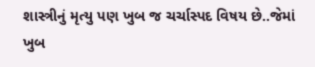શાસ્ત્રીનું મૃત્યુ પણ ખુબ જ ચર્ચાસ્પદ વિષય છે..જેમાં ખુબ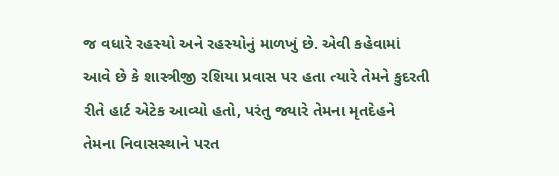જ વધારે રહસ્યો અને રહસ્યોનું માળખું છે. એવી કહેવામાં આવે છે કે શાસ્ત્રીજી રશિયા પ્રવાસ પર હતા ત્યારે તેમને કુદરતી રીતે હાર્ટ એટેક આવ્યો હતો, પરંતુ જ્યારે તેમના મૃતદેહને તેમના નિવાસસ્થાને પરત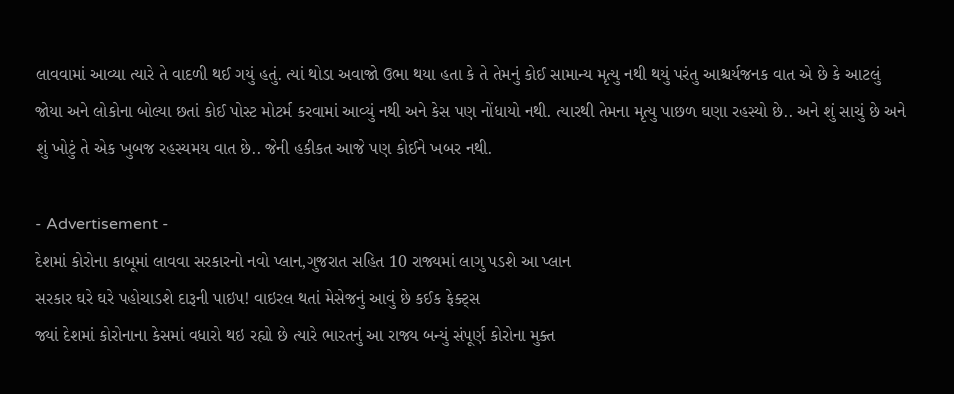લાવવામાં આવ્યા ત્યારે તે વાદળી થઈ ગયું હતું. ત્યાં થોડા અવાજો ઉભા થયા હતા કે તે તેમનું કોઈ સામાન્ય મૃત્યુ નથી થયું પરંતુ આશ્ચર્યજનક વાત એ છે કે આટલું જોયા અને લોકોના બોલ્યા છતાં કોઈ પોસ્ટ મોટર્મ કરવામાં આવ્યું નથી અને કેસ પણ નોંધાયો નથી. ત્યારથી તેમના મૃત્યુ પાછળ ઘણા રહસ્યો છે.. અને શું સાચું છે અને શું ખોટું તે એક ખુબજ રહસ્યમય વાત છે.. જેની હકીકત આજે પણ કોઈને ખબર નથી.

- Advertisement -
દેશમાં કોરોના કાબૂમાં લાવવા સરકારનો નવો પ્લાન,ગુજરાત સહિત 10 રાજ્યમાં લાગુ પડશે આ પ્લાન
સરકાર ઘરે ઘરે પહોચાડશે દારૂની પાઇપ! વાઇરલ થતાં મેસેજનું આવું છે કઈક ફેક્ટ્સ
જ્યાં દેશમાં કોરોનાના કેસમાં વધારો થઇ રહ્યો છે ત્યારે ભારતનું આ રાજ્ય બન્યું સંપૂર્ણ કોરોના મુક્ત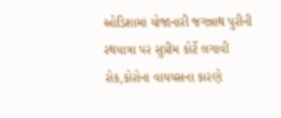ઓડિશામાં યોજાનારી જગન્નાથ પુરીની રથયાત્રા પર સુપ્રીમ કોર્ટે લગાવી રોક,કોરોના વાયયસના કારણે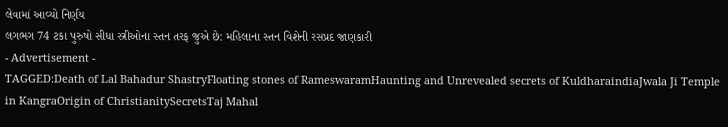લેવામાં આવ્યો નિર્ણય
લગભગ 74 ટકા પુરુષો સીધા સ્ત્રીઓના સ્તન તરફ જુએ છે: મહિલાના સ્તન વિશેની રસપ્રદ જાણકારી
- Advertisement -
TAGGED:Death of Lal Bahadur ShastryFloating stones of RameswaramHaunting and Unrevealed secrets of KuldharaindiaJwala Ji Temple in KangraOrigin of ChristianitySecretsTaj Mahal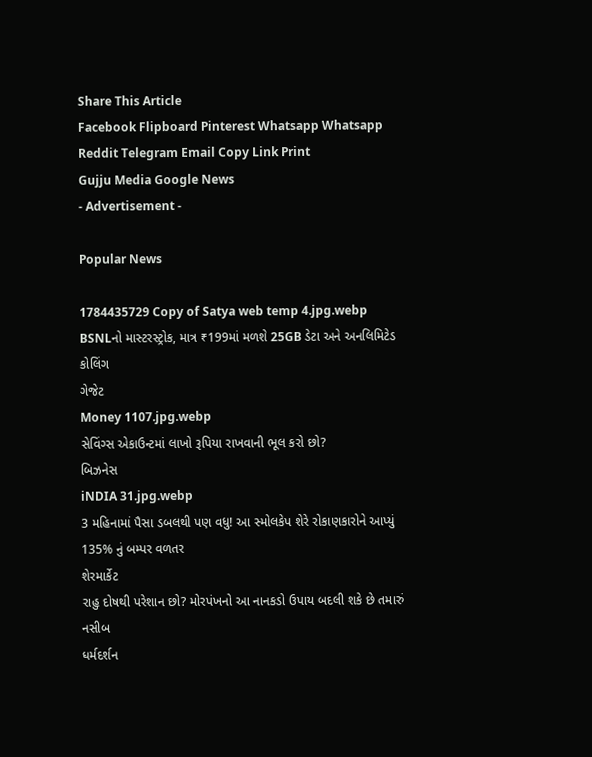Share This Article
Facebook Flipboard Pinterest Whatsapp Whatsapp Reddit Telegram Email Copy Link Print
Gujju Media Google News
- Advertisement -

Popular News

1784435729 Copy of Satya web temp 4.jpg.webp
BSNLનો માસ્ટરસ્ટ્રોક, માત્ર ₹199માં મળશે 25GB ડેટા અને અનલિમિટેડ કોલિંગ
ગેજેટ
Money 1107.jpg.webp
સેવિંગ્સ એકાઉન્ટમાં લાખો રૂપિયા રાખવાની ભૂલ કરો છો?
બિઝનેસ
iNDIA 31.jpg.webp
3 મહિનામાં પૈસા ડબલથી પણ વધુ! આ સ્મોલકેપ શેરે રોકાણકારોને આપ્યું 135% નું બમ્પર વળતર
શેરમાર્કેટ
રાહુ દોષથી પરેશાન છો? મોરપંખનો આ નાનકડો ઉપાય બદલી શકે છે તમારું નસીબ
ધર્મદર્શન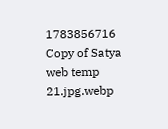1783856716 Copy of Satya web temp 21.jpg.webp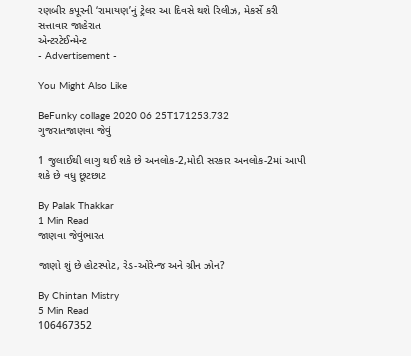રણબીર કપૂરની ‘રામાયણ’નું ટ્રેલર આ દિવસે થશે રિલીઝ, મેકર્સે કરી સત્તાવાર જાહેરાત
એન્ટરટેઈન્મેન્ટ
- Advertisement -

You Might Also Like

BeFunky collage 2020 06 25T171253.732
ગુજરાતજાણવા જેવું

1 જુલાઈથી લાગુ થઈ શકે છે અનલોક-2,મોદી સરકાર અનલોક-2માં આપી શકે છે વધુ છૂટછાટ

By Palak Thakkar
1 Min Read
જાણવા જેવુંભારત

જાણો શું છે હોટસ્પોટ, રેડ-ઓરેન્જ અને ગ્રીન ઝોન?

By Chintan Mistry
5 Min Read
106467352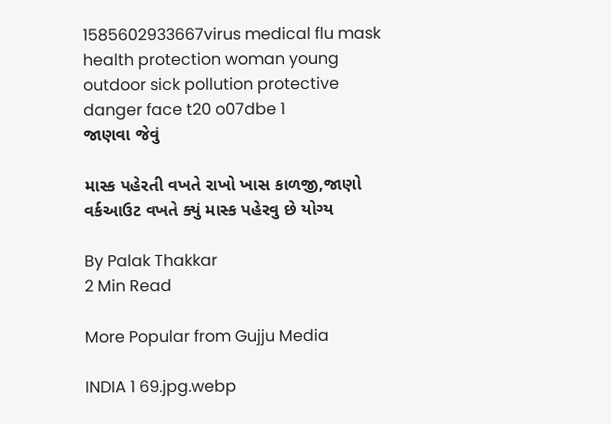1585602933667virus medical flu mask health protection woman young outdoor sick pollution protective danger face t20 o07dbe 1
જાણવા જેવું

માસ્ક પહેરતી વખતે રાખો ખાસ કાળજી,જાણો વર્કઆઉટ વખતે ક્યું માસ્ક પહેરવુ છે યોગ્ય

By Palak Thakkar
2 Min Read

More Popular from Gujju Media

INDIA 1 69.jpg.webp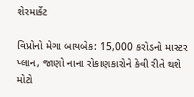શેરમાર્કેટ

વિપ્રોનો મેગા બાયબેક: 15,000 કરોડનો માસ્ટર પ્લાન, જાણો નાના રોકાણકારોને કેવી રીતે થશે મોટો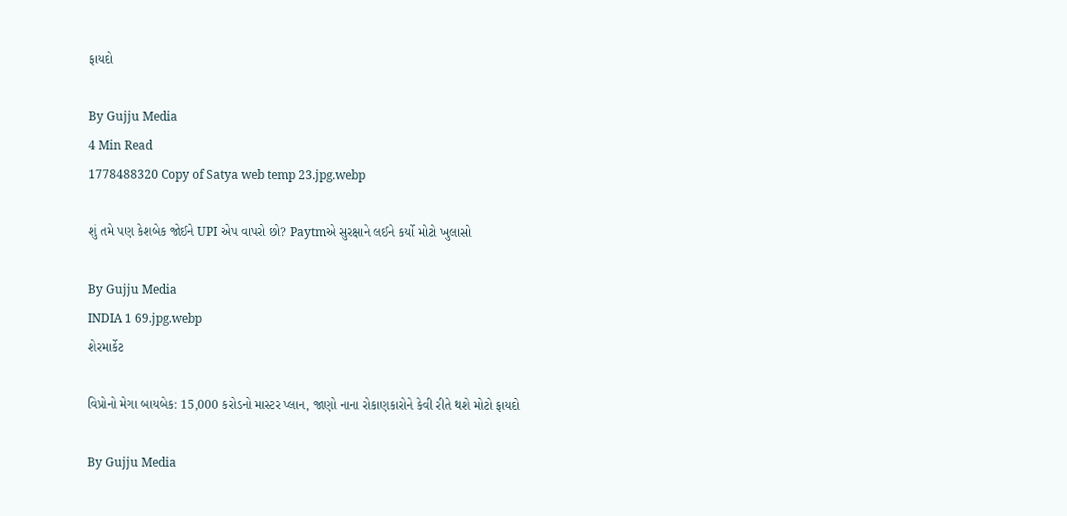ફાયદો

By Gujju Media
4 Min Read
1778488320 Copy of Satya web temp 23.jpg.webp

શું તમે પણ કેશબેક જોઈને UPI એપ વાપરો છો? Paytmએ સુરક્ષાને લઈને કર્યો મોટો ખુલાસો

By Gujju Media
INDIA 1 69.jpg.webp
શેરમાર્કેટ

વિપ્રોનો મેગા બાયબેક: 15,000 કરોડનો માસ્ટર પ્લાન, જાણો નાના રોકાણકારોને કેવી રીતે થશે મોટો ફાયદો

By Gujju Media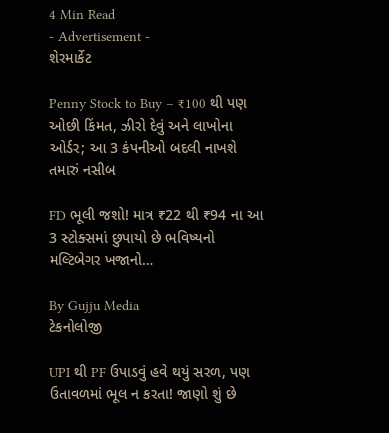4 Min Read
- Advertisement -
શેરમાર્કેટ

Penny Stock to Buy – ₹100 થી પણ ઓછી કિંમત, ઝીરો દેવું અને લાખોના ઓર્ડર; આ 3 કંપનીઓ બદલી નાખશે તમારું નસીબ

FD ભૂલી જશો! માત્ર ₹22 થી ₹94 ના આ 3 સ્ટોક્સમાં છુપાયો છે ભવિષ્યનો મલ્ટિબેગર ખજાનો…

By Gujju Media
ટેકનોલોજી

UPI થી PF ઉપાડવું હવે થયું સરળ, પણ ઉતાવળમાં ભૂલ ન કરતા! જાણો શું છે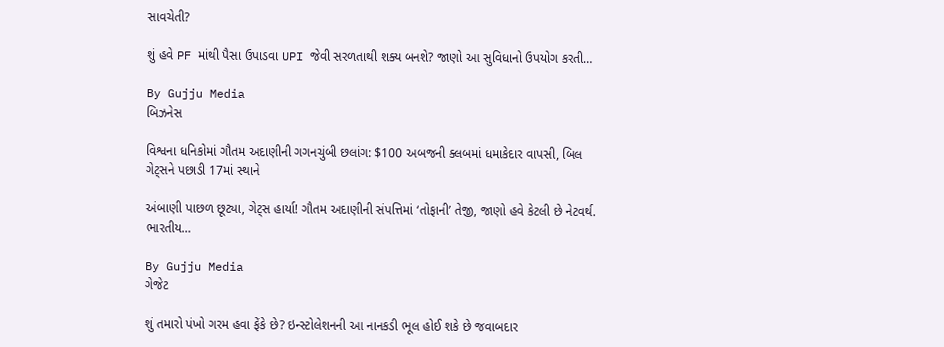સાવચેતી?

શું હવે PF માંથી પૈસા ઉપાડવા UPI જેવી સરળતાથી શક્ય બનશે? જાણો આ સુવિધાનો ઉપયોગ કરતી…

By Gujju Media
બિઝનેસ

વિશ્વના ધનિકોમાં ગૌતમ અદાણીની ગગનચુંબી છલાંગ: $100 અબજની ક્લબમાં ધમાકેદાર વાપસી, બિલ ગેટ્સને પછાડી 17માં સ્થાને

અંબાણી પાછળ છૂટ્યા, ગેટ્સ હાર્યા! ગૌતમ અદાણીની સંપત્તિમાં ‘તોફાની’ તેજી, જાણો હવે કેટલી છે નેટવર્થ. ભારતીય…

By Gujju Media
ગેજેટ

શું તમારો પંખો ગરમ હવા ફેંકે છે? ઇન્સ્ટોલેશનની આ નાનકડી ભૂલ હોઈ શકે છે જવાબદાર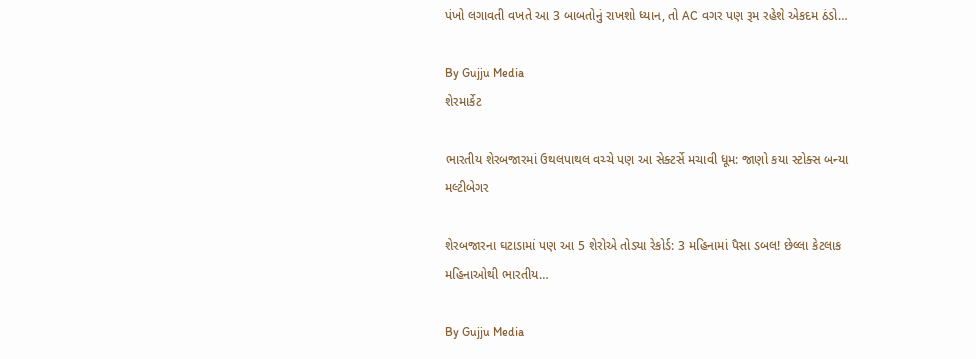પંખો લગાવતી વખતે આ 3 બાબતોનું રાખશો ધ્યાન, તો AC વગર પણ રૂમ રહેશે એકદમ ઠંડો…

By Gujju Media
શેરમાર્કેટ

ભારતીય શેરબજારમાં ઉથલપાથલ વચ્ચે પણ આ સેક્ટર્સે મચાવી ધૂમ: જાણો કયા સ્ટોક્સ બન્યા મલ્ટીબેગર

શેરબજારના ઘટાડામાં પણ આ 5 શેરોએ તોડ્યા રેકોર્ડ: 3 મહિનામાં પૈસા ડબલ! છેલ્લા કેટલાક મહિનાઓથી ભારતીય…

By Gujju Media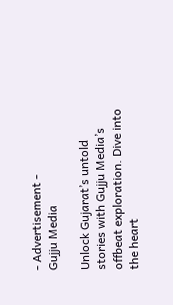- Advertisement -
Gujju Media

Unlock Gujarat’s untold stories with Gujju Media’s offbeat exploration. Dive into the heart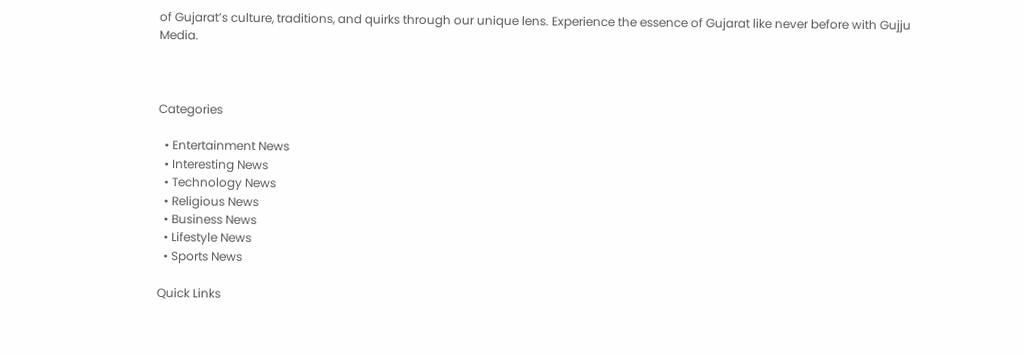of Gujarat’s culture, traditions, and quirks through our unique lens. Experience the essence of Gujarat like never before with Gujju Media.



Categories

  • Entertainment News
  • Interesting News
  • Technology News
  • Religious News
  • Business News
  • Lifestyle News
  • Sports News

Quick Links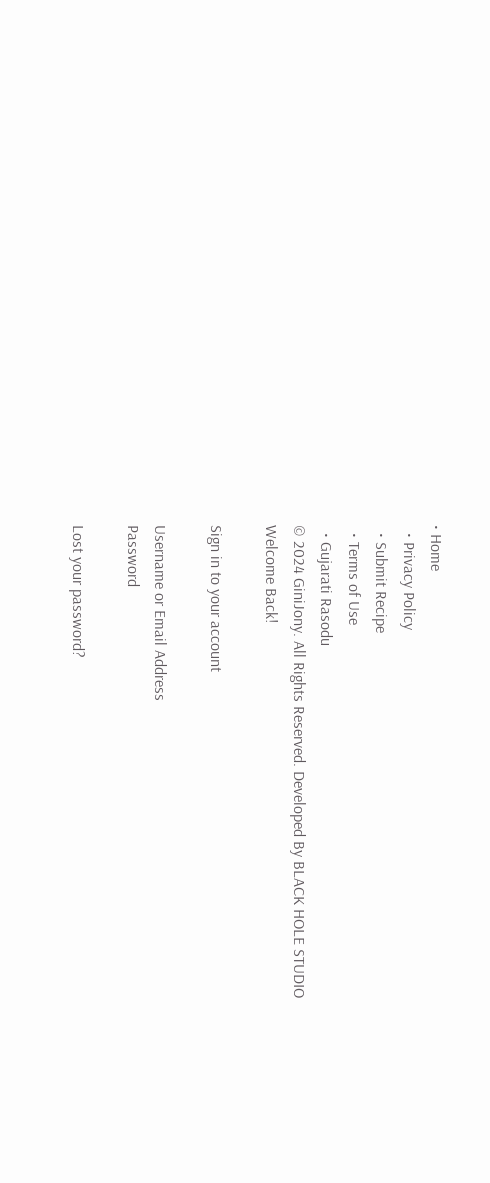• Home
  • Privacy Policy
  • Submit Recipe
  • Terms of Use
  • Gujarati Rasodu
© 2024 GiniJony. All Rights Reserved. Developed By BLACK HOLE STUDIO
Welcome Back!

Sign in to your account

Username or Email Address
Password

Lost your password?